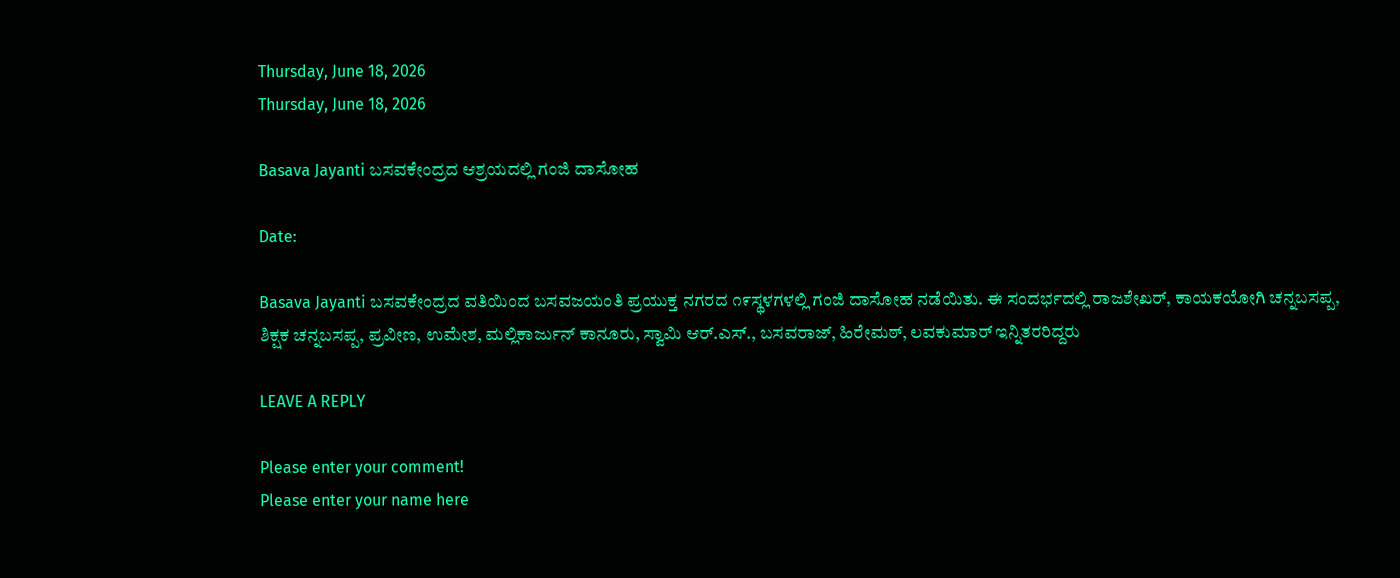Thursday, June 18, 2026
Thursday, June 18, 2026

Basava Jayanti ಬಸವಕೇಂದ್ರದ ಆಶ್ರಯದಲ್ಲಿ ಗಂಜಿ ದಾಸೋಹ

Date:

Basava Jayanti ಬಸವಕೇಂದ್ರದ ವತಿಯಿಂದ ಬಸವಜಯಂತಿ ಪ್ರಯುಕ್ತ ನಗರದ ೧೯ಸ್ಥಳಗಳಲ್ಲಿ ಗಂಜಿ ದಾಸೋಹ ನಡೆಯಿತು. ಈ ಸಂದರ್ಭದಲ್ಲಿ ರಾಜಶೇಖರ್, ಕಾಯಕಯೋಗಿ ಚನ್ನಬಸಪ್ಪ, ಶಿಕ್ಷಕ ಚನ್ನಬಸಪ್ಪ, ಪ್ರವೀಣ, ಉಮೇಶ, ಮಲ್ಲಿಕಾರ್ಜುನ್ ಕಾನೂರು, ಸ್ವಾಮಿ ಆರ್.ಎಸ್., ಬಸವರಾಜ್, ಹಿರೇಮಠ್, ಲವಕುಮಾರ್ ಇನ್ನಿತರರಿದ್ದರು

LEAVE A REPLY

Please enter your comment!
Please enter your name here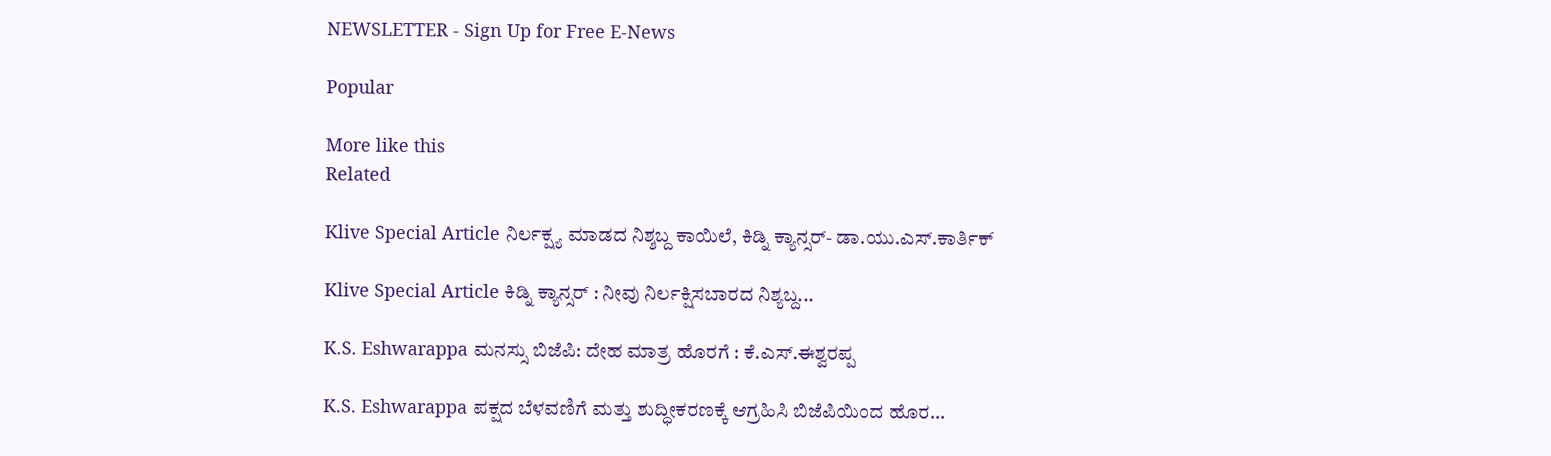NEWSLETTER - Sign Up for Free E-News

Popular

More like this
Related

Klive Special Article ನಿರ್ಲಕ್ಷ್ಯ ಮಾಡದ ನಿಶ್ಶಬ್ದ ಕಾಯಿಲೆ, ಕಿಡ್ನಿ ಕ್ಯಾನ್ಸರ್- ಡಾ.ಯು‌.ಎಸ್.ಕಾರ್ತಿಕ್

Klive Special Article ಕಿಡ್ನಿ ಕ್ಯಾನ್ಸರ್ : ನೀವು ನಿರ್ಲಕ್ಷಿಸಬಾರದ ನಿಶ್ಯಬ್ದ...

K.S. Eshwarappa ಮನಸ್ಸು ಬಿಜೆಪಿ: ದೇಹ ಮಾತ್ರ ಹೊರಗೆ : ಕೆ.ಎಸ್.ಈಶ್ವರಪ್ಪ

K.S. Eshwarappa ಪಕ್ಷದ ಬೆಳವಣಿಗೆ ಮತ್ತು ಶುದ್ಧೀಕರಣಕ್ಕೆ ಆಗ್ರಹಿಸಿ ಬಿಜೆಪಿಯಿಂದ ಹೊರ...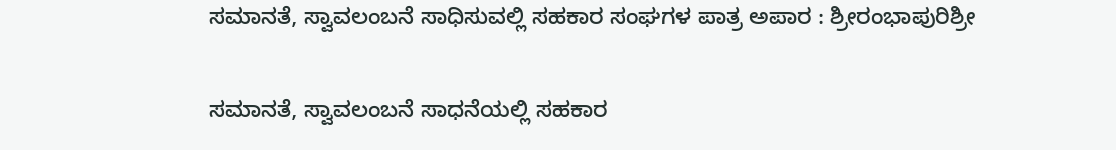ಸಮಾನತೆ, ಸ್ವಾವಲಂಬನೆ ಸಾಧಿಸುವಲ್ಲಿ ಸಹಕಾರ ಸಂಘಗಳ ಪಾತ್ರ ಅಪಾರ : ಶ್ರೀರಂಭಾಪುರಿಶ್ರೀ

ಸಮಾನತೆ, ಸ್ವಾವಲಂಬನೆ ಸಾಧನೆಯಲ್ಲಿ ಸಹಕಾರ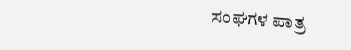ಸಂಘಗಳ ಪಾತ್ರ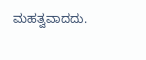ಮಹತ್ವವಾದದು.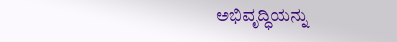ಅಭಿವೃದ್ಧಿಯನ್ನು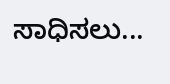ಸಾಧಿಸಲು...